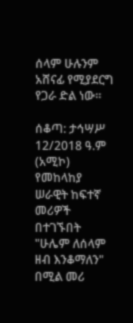ሰላም ሁሉንም አሸናፊ የሚያደርግ የጋራ ድል ነው።

ሰቆጣ: ታኅሣሥ 12/2018 ዓ.ም (አሚኮ) የመከላከያ ሠራዊት ከፍተኛ መሪዎች በተገኙበት "ሁሌም ለሰላም ዘብ እንቆማለን" በሚል መሪ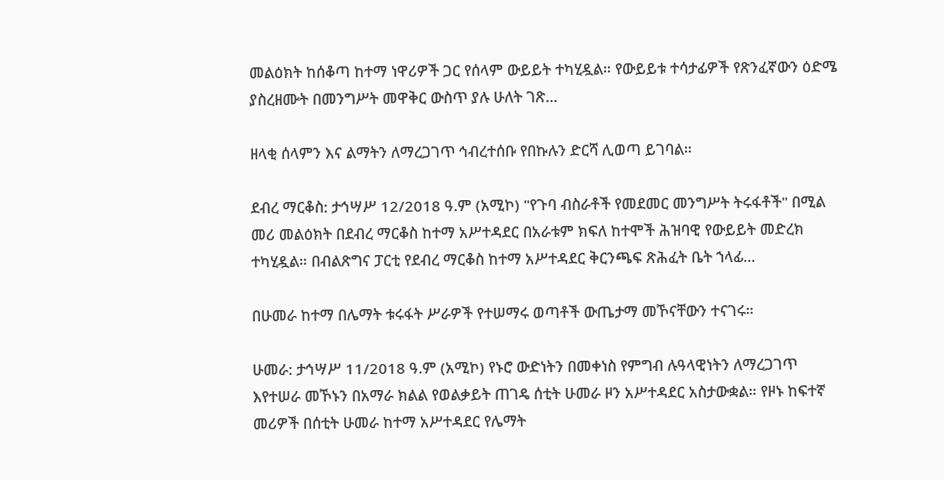መልዕክት ከሰቆጣ ከተማ ነዋሪዎች ጋር የሰላም ውይይት ተካሂዷል። የውይይቱ ተሳታፊዎች የጽንፈኛውን ዕድሜ ያስረዘሙት በመንግሥት መዋቅር ውስጥ ያሉ ሁለት ገጽ...

ዘላቂ ሰላምን እና ልማትን ለማረጋገጥ ኅብረተሰቡ የበኩሉን ድርሻ ሊወጣ ይገባል።

ደብረ ማርቆስ: ታኅሣሥ 12/2018 ዓ.ም (አሚኮ) "የጉባ ብስራቶች የመደመር መንግሥት ትሩፋቶች" በሚል መሪ መልዕክት በደብረ ማርቆስ ከተማ አሥተዳደር በአራቱም ክፍለ ከተሞች ሕዝባዊ የውይይት መድረክ ተካሂዷል። በብልጽግና ፓርቲ የደብረ ማርቆስ ከተማ አሥተዳደር ቅርንጫፍ ጽሕፈት ቤት ኀላፊ...

በሁመራ ከተማ በሌማት ቱሩፋት ሥራዎች የተሠማሩ ወጣቶች ውጤታማ መኾናቸውን ተናገሩ።

ሁመራ: ታኅሣሥ 11/2018 ዓ.ም (አሚኮ) የኑሮ ውድነትን በመቀነስ የምግብ ሉዓላዊነትን ለማረጋገጥ እየተሠራ መኾኑን በአማራ ክልል የወልቃይት ጠገዴ ሰቲት ሁመራ ዞን አሥተዳደር አስታውቋል። የዞኑ ከፍተኛ መሪዎች በሰቲት ሁመራ ከተማ አሥተዳደር የሌማት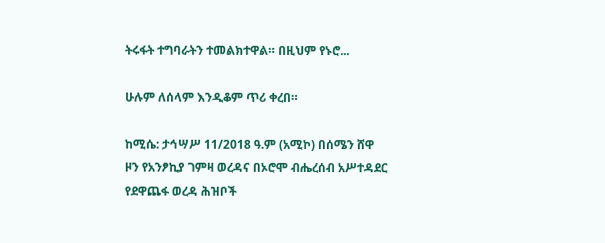ትሩፋት ተግባራትን ተመልክተዋል። በዚህም የኑሮ...

ሁሉም ለሰላም እንዲቆም ጥሪ ቀረበ።

ከሚሴ: ታኅሣሥ 11/2018 ዓ.ም (አሚኮ) በሰሜን ሸዋ ዞን የአንፆኪያ ገምዛ ወረዳና በኦሮሞ ብሔረሰብ አሥተዳደር የደዋጨፋ ወረዳ ሕዝቦች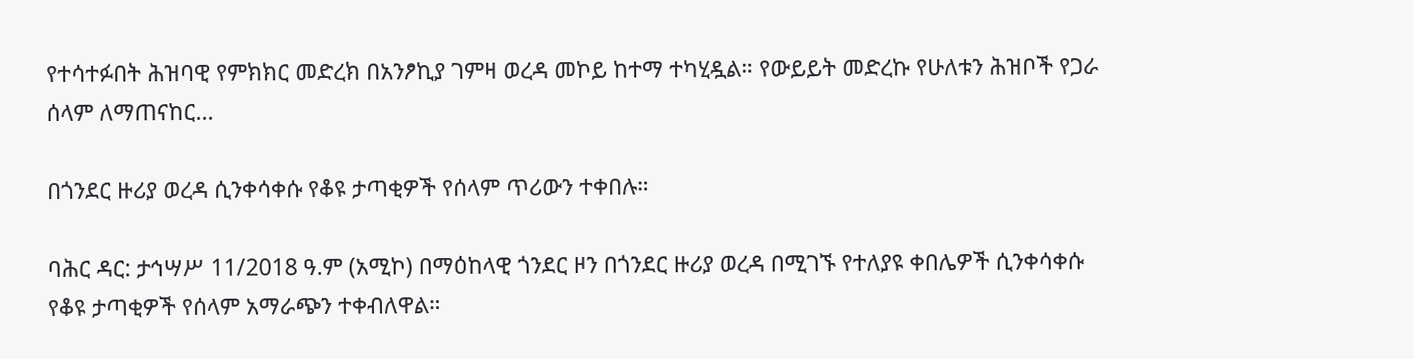የተሳተፉበት ሕዝባዊ የምክክር መድረክ በአንፆኪያ ገምዛ ወረዳ መኮይ ከተማ ተካሂዷል። የውይይት መድረኩ የሁለቱን ሕዝቦች የጋራ ሰላም ለማጠናከር...

በጎንደር ዙሪያ ወረዳ ሲንቀሳቀሱ የቆዩ ታጣቂዎች የሰላም ጥሪውን ተቀበሉ።

ባሕር ዳር: ታኅሣሥ 11/2018 ዓ.ም (አሚኮ) በማዕከላዊ ጎንደር ዞን በጎንደር ዙሪያ ወረዳ በሚገኙ የተለያዩ ቀበሌዎች ሲንቀሳቀሱ የቆዩ ታጣቂዎች የሰላም አማራጭን ተቀብለዋል።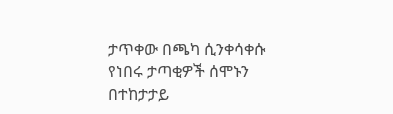ታጥቀው በጫካ ሲንቀሳቀሱ የነበሩ ታጣቂዎች ሰሞኑን በተከታታይ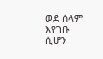ወደ ሰላም እየገቡ ሲሆን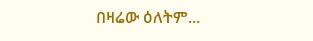በዛሬው ዕለትም...